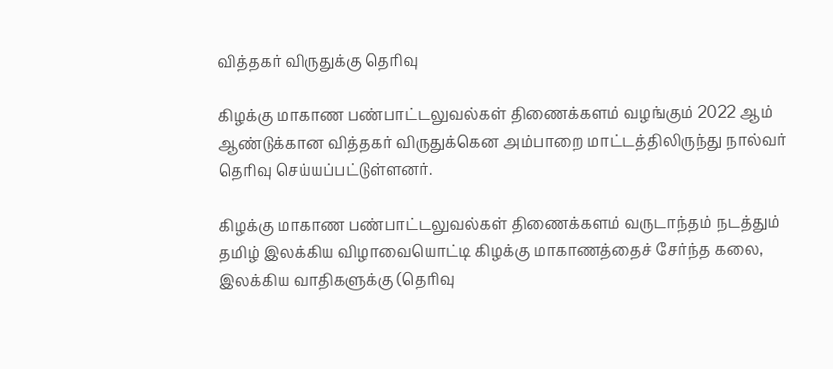வித்தகர் விருதுக்கு தெரிவு

கிழக்கு மாகாண பண்பாட்டலுவல்கள் திணைக்களம் வழங்கும் 2022 ஆம் ஆண்டுக்கான வித்தகர் விருதுக்கென அம்பாறை மாட்டத்திலிருந்து நால்வர் தெரிவு செய்யப்பட்டுள்ளனர்.

கிழக்கு மாகாண பண்பாட்டலுவல்கள் திணைக்களம் வருடாந்தம் நடத்தும் தமிழ் இலக்கிய விழாவையொட்டி கிழக்கு மாகாணத்தைச் சேர்ந்த கலை, இலக்கிய வாதிகளுக்கு (தெரிவு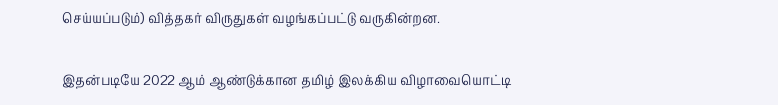செய்யப்படும்) வித்தகர் விருதுகள் வழங்கப்பட்டு வருகின்றன.

இதன்படியே 2022 ஆம் ஆண்டுக்கான தமிழ் இலக்கிய விழாவையொட்டி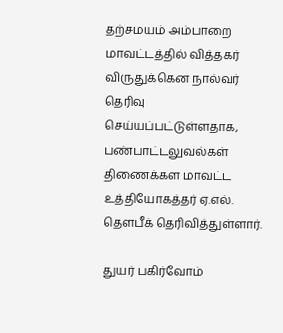தற்சமயம் அம்பாறை மாவட்டத்தில் வித்தகர் விருதுக்கென நால்வர் தெரிவு செய்யப்பட்டுள்ளதாக, பண்பாட்டலுவல்கள் திணைக்கள மாவட்ட உத்தியோகத்தர் ஏ.எல். தௌபீக் தெரிவித்துள்ளார்.

துயர் பகிர்வோம்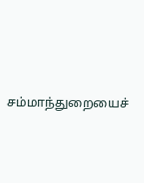சம்மாந்துறையைச்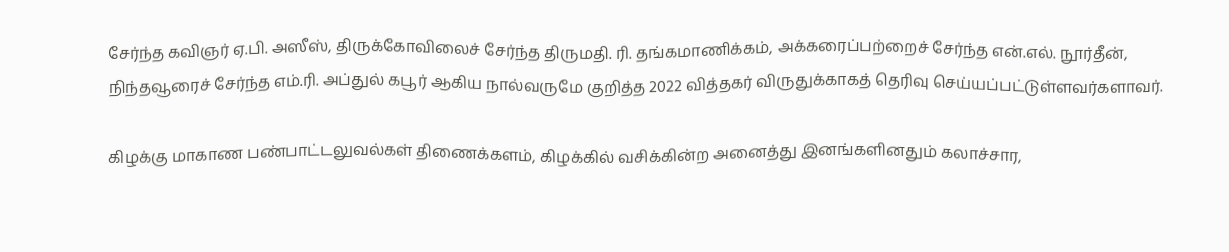சேர்ந்த கவிஞர் ஏ.பி. அஸீஸ், திருக்கோவிலைச் சேர்ந்த திருமதி. ரி. தங்கமாணிக்கம், அக்கரைப்பற்றைச் சேர்ந்த என்.எல். நூர்தீன், நிந்தவூரைச் சேர்ந்த எம்.ரி. அப்துல் கபூர் ஆகிய நால்வருமே குறித்த 2022 வித்தகர் விருதுக்காகத் தெரிவு செய்யப்பட்டுள்ளவர்களாவர்.

கிழக்கு மாகாண பண்பாட்டலுவல்கள் திணைக்களம், கிழக்கில் வசிக்கின்ற அனைத்து இனங்களினதும் கலாச்சார,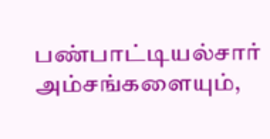பண்பாட்டியல்சார் அம்சங்களையும்,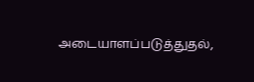அடையாளப்படுத்துதல்,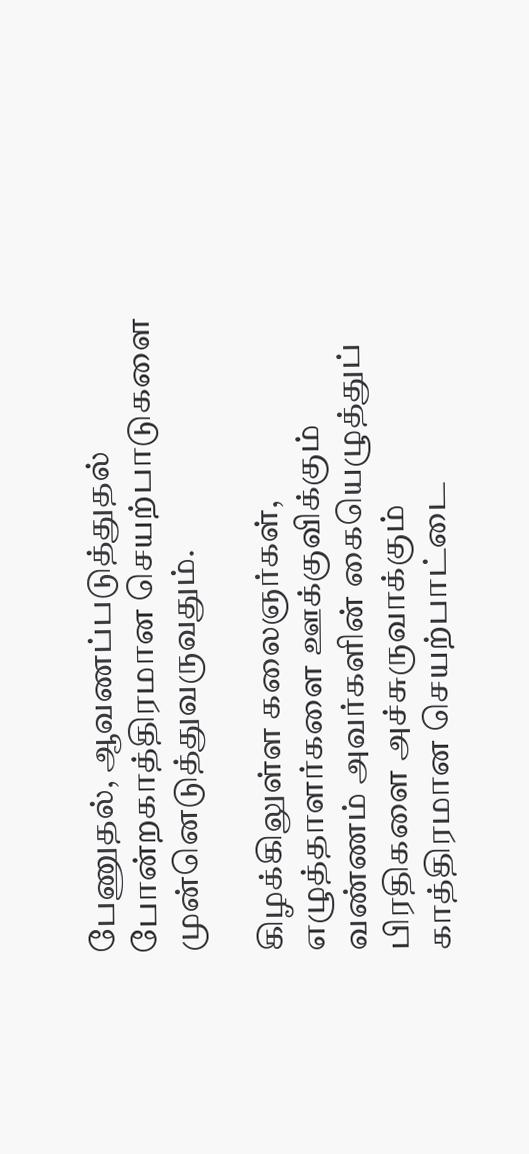பேணுதல், ஆவணப்படுத்துதல் போன்றகாத்திரமான செயற்பாடுகளை முன்னெடுத்துவருவதும்.

கிழக்கிலுள்ள கலைஞர்கள், எழுத்தாளர்களை ஊக்குவிக்கும் வண்ணம் அவர்களின் கையெழுத்துப் பிரதிகளை அச்சுருவாக்கும் காத்திரமான செயற்பாட்டை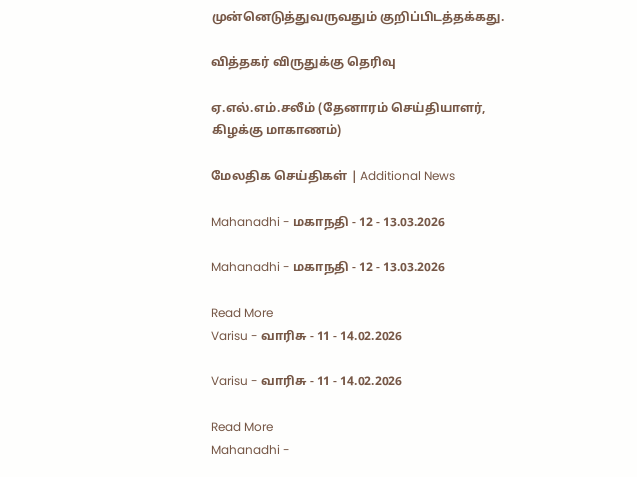முன்னெடுத்துவருவதும் குறிப்பிடத்தக்கது.

வித்தகர் விருதுக்கு தெரிவு

ஏ.எல்.எம்.சலீம் (தேனாரம் செய்தியாளர், கிழக்கு மாகாணம்)

மேலதிக செய்திகள் | Additional News

Mahanadhi - மகாநதி - 12 - 13.03.2026

Mahanadhi - மகாநதி - 12 - 13.03.2026

Read More
Varisu - வாரிசு - 11 - 14.02.2026

Varisu - வாரிசு - 11 - 14.02.2026

Read More
Mahanadhi -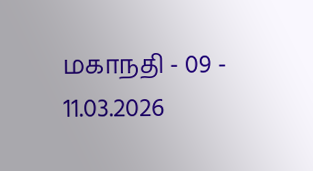மகாநதி - 09 - 11.03.2026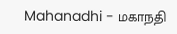Mahanadhi - மகாநதி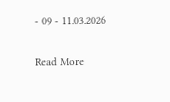- 09 - 11.03.2026

Read More